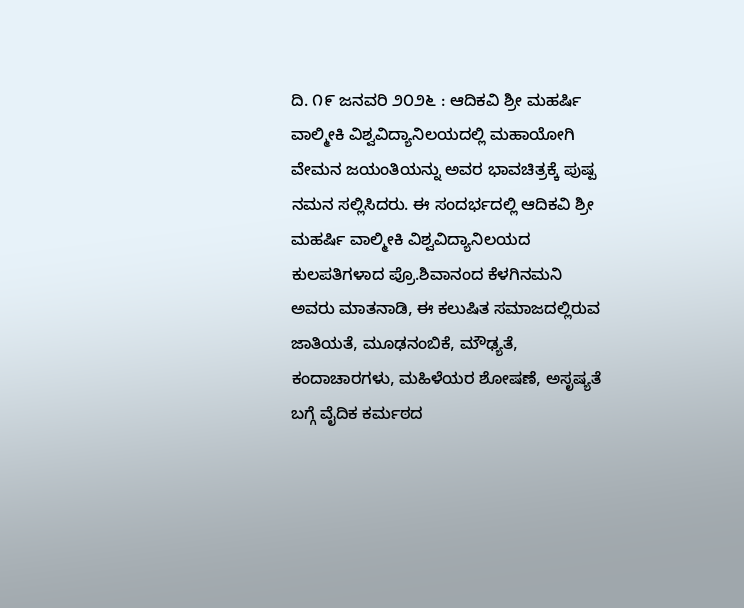ದಿ. ೧೯ ಜನವರಿ ೨೦೨೬ : ಆದಿಕವಿ ಶ್ರೀ ಮಹರ್ಷಿ ವಾಲ್ಮೀಕಿ ವಿಶ್ವವಿದ್ಯಾನಿಲಯದಲ್ಲಿ ಮಹಾಯೋಗಿ ವೇಮನ ಜಯಂತಿಯನ್ನು ಅವರ ಭಾವಚಿತ್ರಕ್ಕೆ ಪುಷ್ಪ ನಮನ ಸಲ್ಲಿಸಿದರು. ಈ ಸಂದರ್ಭದಲ್ಲಿ ಆದಿಕವಿ ಶ್ರೀ ಮಹರ್ಷಿ ವಾಲ್ಮೀಕಿ ವಿಶ್ವವಿದ್ಯಾನಿಲಯದ ಕುಲಪತಿಗಳಾದ ಪ್ರೊ.ಶಿವಾನಂದ ಕೆಳಗಿನಮನಿ ಅವರು ಮಾತನಾಡಿ, ಈ ಕಲುಷಿತ ಸಮಾಜದಲ್ಲಿರುವ ಜಾತಿಯತೆ, ಮೂಢನಂಬಿಕೆ, ಮೌಢ್ಯತೆ, ಕಂದಾಚಾರಗಳು, ಮಹಿಳೆಯರ ಶೋಷಣೆ, ಅಸೃಷ್ಯತೆ ಬಗ್ಗೆ ವೈದಿಕ ಕರ್ಮಠದ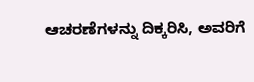ಆಚರಣೆಗಳನ್ನು ದಿಕ್ಕರಿಸಿ, ಅವರಿಗೆ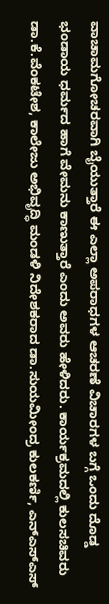ವಾಚಾಮಗೋಚರವಾಗಿ ಬೈಯುತ್ತಾರೆ ಈ ಎಲ್ಲಾ ಅಪರಾಧಗಳ ಆಚರಣೆ ವಿಚಾರಗಳ ಬಗ್ಗೆ ಒಂದು ದೊಡ್ಡ ಭಂಡಾಯ ಧರ್ಮದ ಹಾಗೆ ವೇಮನು ಕಾಣುತ್ತಾರೆ ಎಂದು ಅವರು ಹೇಳಿದರು. ಕಾರ್ಯಕ್ರಮದಲ್ಲಿ ಕುಲಸಚಿವರು ಡಾ.ಕೆ.ವೆಂಕಟೇಶ, ಕಾಲೇಜು ಅಭಿವೃದ್ಧಿ ಮಂಡಳಿ ನಿದೇಶಕರಾದ ಡಾ.ಸುಯಮೀಂದ್ರ ಕುಲಕರ್ಣಿ, ಎನ್ಎಸ್ಎಸ್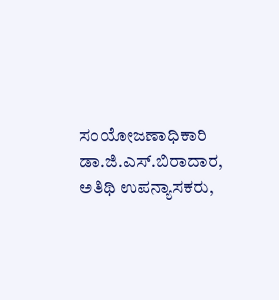ಸಂಯೋಜಣಾಧಿಕಾರಿ ಡಾ.ಜಿ.ಎಸ್.ಬಿರಾದಾರ, ಅತಿಥಿ ಉಪನ್ಯಾಸಕರು,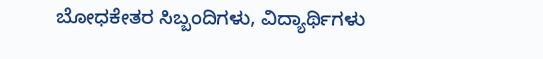ಬೋಧಕೇತರ ಸಿಬ್ಬಂದಿಗಳು, ವಿದ್ಯಾರ್ಥಿಗಳು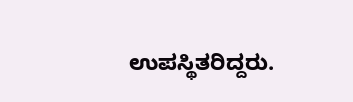ಉಪಸ್ಥಿತರಿದ್ದರು.